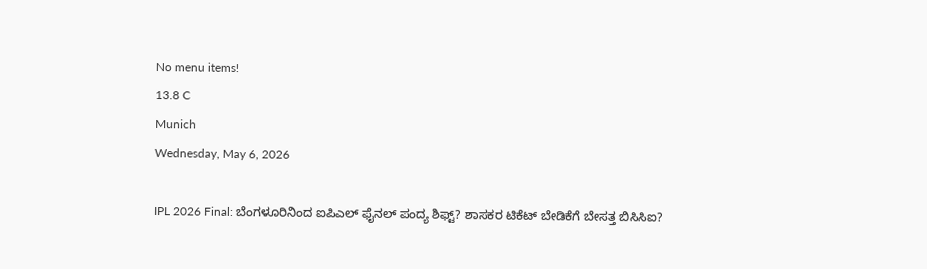No menu items!
13.8 C
Munich
Wednesday, May 6, 2026

IPL 2026 Final: ಬೆಂಗಳೂರಿನಿಂದ ಐಪಿಎಲ್‌ ಫೈನಲ್ ಪಂದ್ಯ ಶಿಫ್ಟ್? ಶಾಸಕರ ಟಿಕೆಟ್ ಬೇಡಿಕೆಗೆ ಬೇಸತ್ತ ಬಿಸಿಸಿಐ?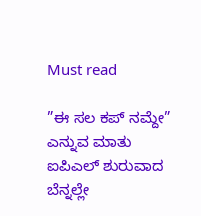Must read

”ಈ ಸಲ ಕಪ್ ನಮ್ದೇ” ಎನ್ನುವ ಮಾತು ಐಪಿಎಲ್ ಶುರುವಾದ ಬೆನ್ನಲ್ಲೇ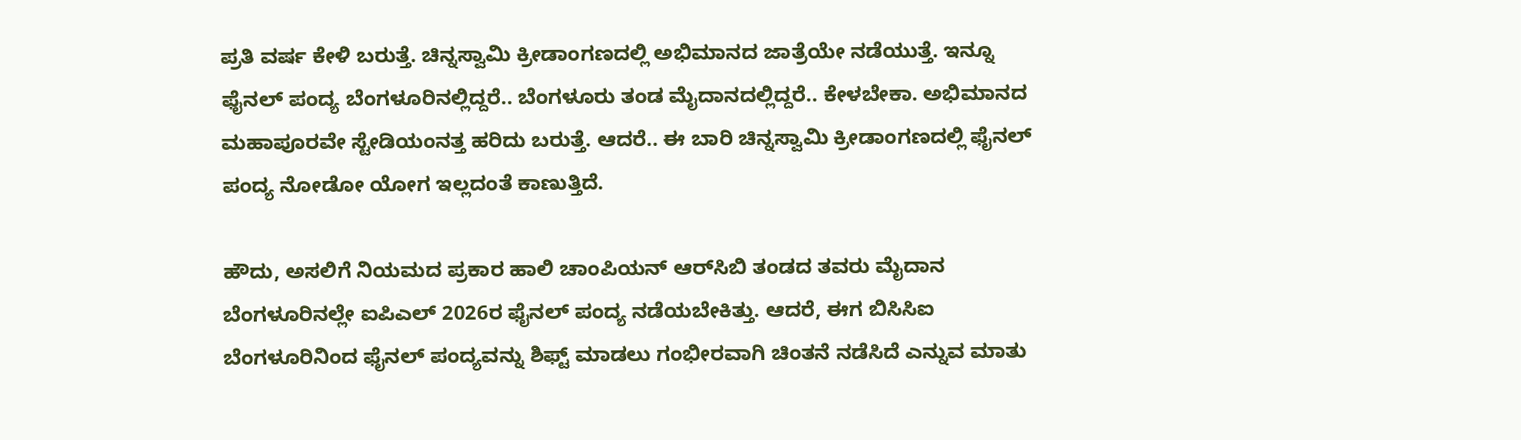ಪ್ರತಿ ವರ್ಷ ಕೇಳಿ ಬರುತ್ತೆ. ಚಿನ್ನಸ್ವಾಮಿ ಕ್ರೀಡಾಂಗಣದಲ್ಲಿ ಅಭಿಮಾನದ ಜಾತ್ರೆಯೇ ನಡೆಯುತ್ತೆ. ಇನ್ನೂ ಫೈನಲ್ ಪಂದ್ಯ ಬೆಂಗಳೂರಿನಲ್ಲಿದ್ದರೆ.. ಬೆಂಗಳೂರು ತಂಡ ಮೈದಾನದಲ್ಲಿದ್ದರೆ.. ಕೇಳಬೇಕಾ. ಅಭಿಮಾನದ ಮಹಾಪೂರವೇ ಸ್ಟೇಡಿಯಂನತ್ತ ಹರಿದು ಬರುತ್ತೆ. ಆದರೆ.. ಈ ಬಾರಿ ಚಿನ್ನಸ್ವಾಮಿ ಕ್ರೀಡಾಂಗಣದಲ್ಲಿ ಫೈನಲ್ ಪಂದ್ಯ ನೋಡೋ ಯೋಗ ಇಲ್ಲದಂತೆ ಕಾಣುತ್ತಿದೆ.

ಹೌದು, ಅಸಲಿಗೆ ನಿಯಮದ ಪ್ರಕಾರ ಹಾಲಿ ಚಾಂಪಿಯನ್ ಆರ್‌ಸಿಬಿ ತಂಡದ ತವರು ಮೈದಾನ ಬೆಂಗಳೂರಿನಲ್ಲೇ ಐಪಿಎಲ್ 2026ರ ಫೈನಲ್ ಪಂದ್ಯ ನಡೆಯಬೇಕಿತ್ತು. ಆದರೆ, ಈಗ ಬಿಸಿಸಿಐ ಬೆಂಗಳೂರಿನಿಂದ ಫೈನಲ್ ಪಂದ್ಯವನ್ನು ಶಿಫ್ಟ್ ಮಾಡಲು ಗಂಭೀರವಾಗಿ ಚಿಂತನೆ ನಡೆಸಿದೆ ಎನ್ನುವ ಮಾತು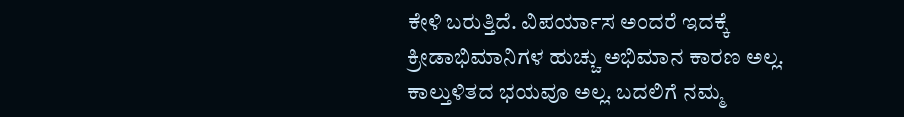ಕೇಳಿ ಬರುತ್ತಿದೆ. ವಿಪರ್ಯಾಸ ಅಂದರೆ ಇದಕ್ಕೆ ಕ್ರೀಡಾಭಿಮಾನಿಗಳ ಹುಚ್ಚು ಅಭಿಮಾನ ಕಾರಣ ಅಲ್ಲ. ಕಾಲ್ತುಳಿತದ ಭಯವೂ ಅಲ್ಲ. ಬದಲಿಗೆ ನಮ್ಮ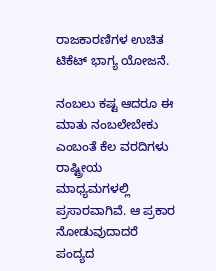ರಾಜಕಾರಣಿಗಳ ಉಚಿತ ಟಿಕೆಟ್ ಭಾಗ್ಯ ಯೋಜನೆ.

ನಂಬಲು ಕಷ್ಟ ಆದರೂ ಈ ಮಾತು ನಂಬಲೇಬೇಕು ಎಂಬಂತೆ ಕೆಲ ವರದಿಗಳು ರಾಷ್ಟ್ರೀಯ ಮಾಧ್ಯಮಗಳಲ್ಲಿ ಪ್ರಸಾರವಾಗಿವೆ. ಆ ಪ್ರಕಾರ ನೋಡುವುದಾದರೆ ಪಂದ್ಯದ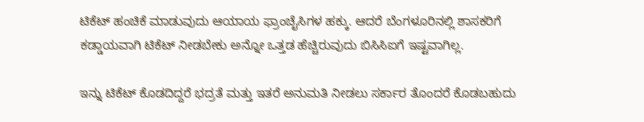ಟಿಕೆಟ್ ಹಂಚಿಕೆ ಮಾಡುವುದು ಆಯಾಯ ಫ್ರಾಂಚೈಸಿಗಳ ಹಕ್ಕು. ಆದರೆ ಬೆಂಗಳೂರಿನಲ್ಲಿ ಶಾಸಕರಿಗೆ ಕಡ್ಡಾಯವಾಗಿ ಟಿಕೆಟ್ ನೀಡಬೇಕು ಅನ್ನೋ ಒತ್ತಡ ಹೆಚ್ಚಿರುವುದು ಬಿಸಿಸಿಐಗೆ ಇಷ್ಟವಾಗಿಲ್ಲ.

ಇನ್ನು ಟಿಕೆಟ್ ಕೊಡದಿದ್ದರೆ ಭದ್ರತೆ ಮತ್ತು ಇತರೆ ಅನುಮತಿ ನೀಡಲು ಸರ್ಕಾರ ತೊಂದರೆ ಕೊಡಬಹುದು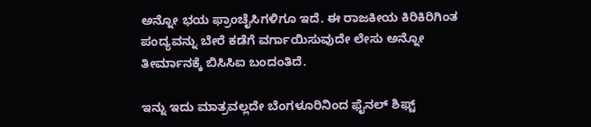ಅನ್ನೋ ಭಯ ಫ್ರಾಂಚೈಸಿಗಳಿಗೂ ಇದೆ. ಈ ರಾಜಕೀಯ ಕಿರಿಕಿರಿಗಿಂತ ಪಂದ್ಯವನ್ನು ಬೇರೆ ಕಡೆಗೆ ವರ್ಗಾಯಿಸುವುದೇ ಲೇಸು ಅನ್ನೋ ತೀರ್ಮಾನಕ್ಕೆ ಬಿಸಿಸಿಐ ಬಂದಂತಿದೆ.

ಇನ್ನು ಇದು ಮಾತ್ರವಲ್ಲದೇ ಬೆಂಗಳೂರಿನಿಂದ ಫೈನಲ್ ಶಿಫ್ಟ್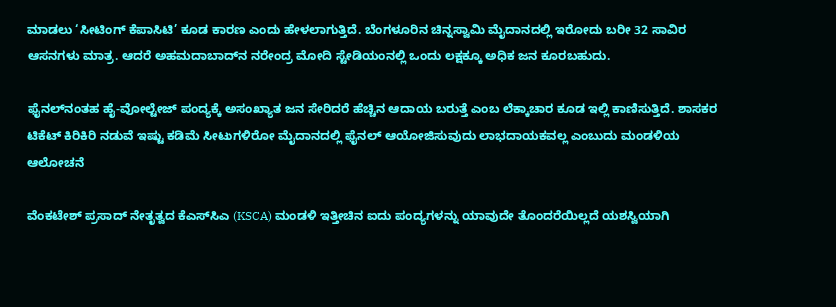ಮಾಡಲು ‘ಸೀಟಿಂಗ್ ಕೆಪಾಸಿಟಿ’ ಕೂಡ ಕಾರಣ ಎಂದು ಹೇಳಲಾಗುತ್ತಿದೆ. ಬೆಂಗಳೂರಿನ ಚಿನ್ನಸ್ವಾಮಿ ಮೈದಾನದಲ್ಲಿ ಇರೋದು ಬರೀ 32 ಸಾವಿರ ಆಸನಗಳು ಮಾತ್ರ. ಆದರೆ ಅಹಮದಾಬಾದ್‌ನ ನರೇಂದ್ರ ಮೋದಿ ಸ್ಟೇಡಿಯಂನಲ್ಲಿ ಒಂದು ಲಕ್ಷಕ್ಕೂ ಅಧಿಕ ಜನ ಕೂರಬಹುದು.

ಫೈನಲ್‌ನಂತಹ ಹೈ-ವೋಲ್ಟೇಜ್ ಪಂದ್ಯಕ್ಕೆ ಅಸಂಖ್ಯಾತ ಜನ ಸೇರಿದರೆ ಹೆಚ್ಚಿನ ಆದಾಯ ಬರುತ್ತೆ ಎಂಬ ಲೆಕ್ಕಾಚಾರ ಕೂಡ ಇಲ್ಲಿ ಕಾಣಿಸುತ್ತಿದೆ. ಶಾಸಕರ ಟಿಕೆಟ್ ಕಿರಿಕಿರಿ ನಡುವೆ ಇಷ್ಟು ಕಡಿಮೆ ಸೀಟುಗಳಿರೋ ಮೈದಾನದಲ್ಲಿ ಫೈನಲ್ ಆಯೋಜಿಸುವುದು ಲಾಭದಾಯಕವಲ್ಲ ಎಂಬುದು ಮಂಡಳಿಯ ಆಲೋಚನೆ

ವೆಂಕಟೇಶ್ ಪ್ರಸಾದ್ ನೇತೃತ್ವದ ಕೆಎಸ್‌ಸಿಎ (KSCA) ಮಂಡಳಿ ಇತ್ತೀಚಿನ ಐದು ಪಂದ್ಯಗಳನ್ನು ಯಾವುದೇ ತೊಂದರೆಯಿಲ್ಲದೆ ಯಶಸ್ವಿಯಾಗಿ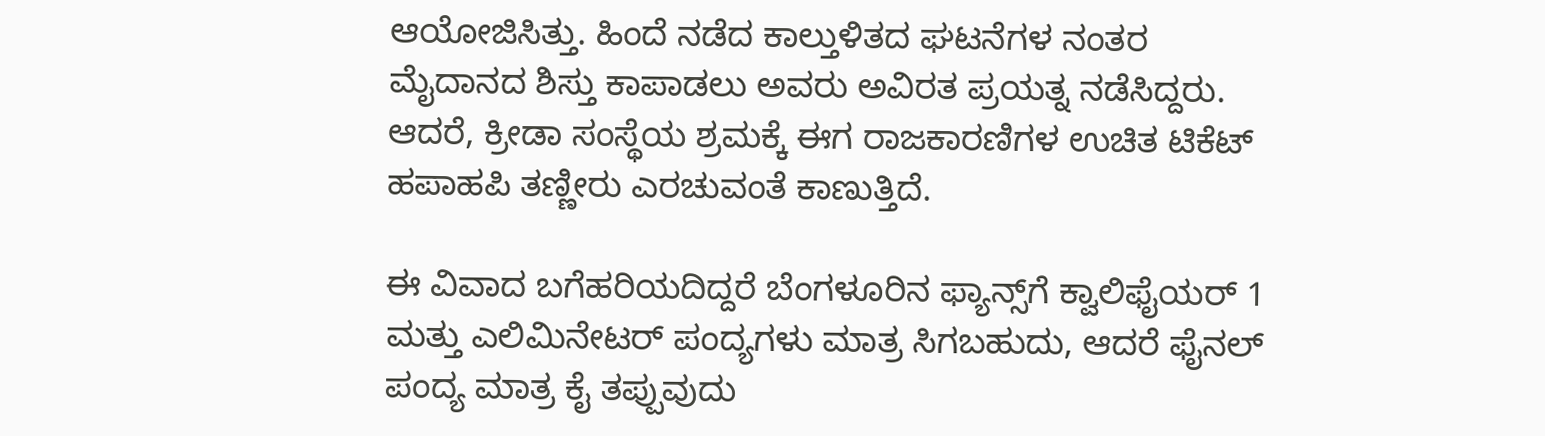ಆಯೋಜಿಸಿತ್ತು. ಹಿಂದೆ ನಡೆದ ಕಾಲ್ತುಳಿತದ ಘಟನೆಗಳ ನಂತರ ಮೈದಾನದ ಶಿಸ್ತು ಕಾಪಾಡಲು ಅವರು ಅವಿರತ ಪ್ರಯತ್ನ ನಡೆಸಿದ್ದರು. ಆದರೆ, ಕ್ರೀಡಾ ಸಂಸ್ಥೆಯ ಶ್ರಮಕ್ಕೆ ಈಗ ರಾಜಕಾರಣಿಗಳ ಉಚಿತ ಟಿಕೆಟ್ ಹಪಾಹಪಿ ತಣ್ಣೀರು ಎರಚುವಂತೆ ಕಾಣುತ್ತಿದೆ.

ಈ ವಿವಾದ ಬಗೆಹರಿಯದಿದ್ದರೆ ಬೆಂಗಳೂರಿನ ಫ್ಯಾನ್ಸ್‌ಗೆ ಕ್ವಾಲಿಫೈಯರ್ 1 ಮತ್ತು ಎಲಿಮಿನೇಟರ್ ಪಂದ್ಯಗಳು ಮಾತ್ರ ಸಿಗಬಹುದು, ಆದರೆ ಫೈನಲ್ ಪಂದ್ಯ ಮಾತ್ರ ಕೈ ತಪ್ಪುವುದು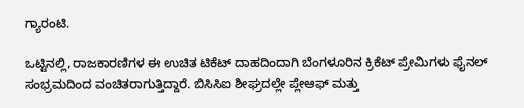ಗ್ಯಾರಂಟಿ.

ಒಟ್ಟಿನಲ್ಲಿ, ರಾಜಕಾರಣಿಗಳ ಈ ಉಚಿತ ಟಿಕೆಟ್ ದಾಹದಿಂದಾಗಿ ಬೆಂಗಳೂರಿನ ಕ್ರಿಕೆಟ್ ಪ್ರೇಮಿಗಳು ಫೈನಲ್ ಸಂಭ್ರಮದಿಂದ ವಂಚಿತರಾಗುತ್ತಿದ್ದಾರೆ. ಬಿಸಿಸಿಐ ಶೀಘ್ರದಲ್ಲೇ ಪ್ಲೇಆಫ್ ಮತ್ತು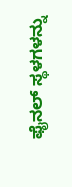ಫೈನಲ್ ಸ್ಥಳಗಳನ್ನು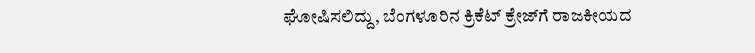ಘೋಷಿಸಲಿದ್ದು, ಬೆಂಗಳೂರಿನ ಕ್ರಿಕೆಟ್ ಕ್ರೇಜ್‌ಗೆ ರಾಜಕೀಯದ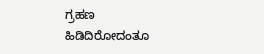ಗ್ರಹಣ ಹಿಡಿದಿರೋದಂತೂ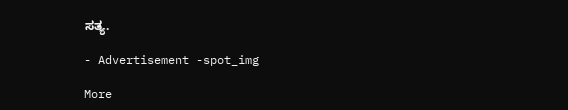ಸತ್ಯ.

- Advertisement -spot_img

More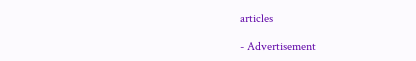articles

- Advertisement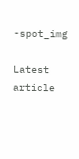-spot_img

Latest article